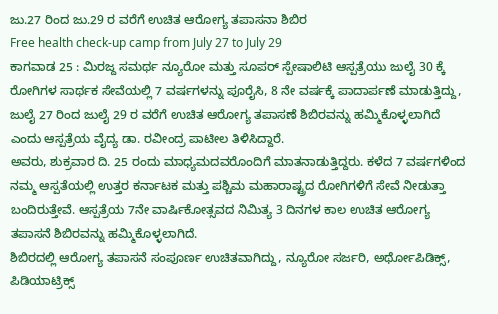ಜು.27 ರಿಂದ ಜು.29 ರ ವರೆಗೆ ಉಚಿತ ಆರೋಗ್ಯ ತಪಾಸನಾ ಶಿಬಿರ
Free health check-up camp from July 27 to July 29
ಕಾಗವಾಡ 25 : ಮಿರಜ್ದ ಸಮರ್ಥ ನ್ಯೂರೋ ಮತ್ತು ಸೂಪರ್ ಸ್ಪೇಷಾಲಿಟಿ ಆಸ್ಪತ್ರೆಯು ಜುಲೈ 30 ಕ್ಕೆ ರೋಗಿಗಳ ಸಾರ್ಥಕ ಸೇವೆಯಲ್ಲಿ 7 ವರ್ಷಗಳನ್ನು ಪೂರೈಸಿ, 8 ನೇ ವರ್ಷಕ್ಕೆ ಪಾದಾರ್ಪಣೆ ಮಾಡುತ್ತಿದ್ದು, ಜುಲೈ 27 ರಿಂದ ಜುಲೈ 29 ರ ವರೆಗೆ ಉಚಿತ ಆರೋಗ್ಯ ತಪಾಸಣೆ ಶಿಬಿರವನ್ನು ಹಮ್ಮಿಕೊಳ್ಳಲಾಗಿದೆ ಎಂದು ಆಸ್ಪತ್ರೆಯ ವೈದ್ಯ ಡಾ. ರವೀಂದ್ರ ಪಾಟೀಲ ತಿಳಿಸಿದ್ದಾರೆ.
ಅವರು, ಶುಕ್ರವಾರ ದಿ. 25 ರಂದು ಮಾಧ್ಯಮದವರೊಂದಿಗೆ ಮಾತನಾಡುತ್ತಿದ್ದರು. ಕಳೆದ 7 ವರ್ಷಗಳಿಂದ ನಮ್ಮ ಆಸ್ಪತೆಯಲ್ಲಿ ಉತ್ತರ ಕರ್ನಾಟಕ ಮತ್ತು ಪಶ್ಚಿಮ ಮಹಾರಾಷ್ಟ್ರದ ರೋಗಿಗಳಿಗೆ ಸೇವೆ ನೀಡುತ್ತಾ ಬಂದಿರುತ್ತೇವೆ. ಆಸ್ಪತ್ರೆಯ 7ನೇ ವಾರ್ಷಿಕೋತ್ಸವದ ನಿಮಿತ್ಯ 3 ದಿನಗಳ ಕಾಲ ಉಚಿತ ಆರೋಗ್ಯ ತಪಾಸನೆ ಶಿಬಿರವನ್ನು ಹಮ್ಮಿಕೊಳ್ಳಲಾಗಿದೆ.
ಶಿಬಿರದಲ್ಲಿ ಆರೋಗ್ಯ ತಪಾಸನೆ ಸಂಪೂರ್ಣ ಉಚಿತವಾಗಿದ್ದು, ನ್ಯೂರೋ ಸರ್ಜರಿ, ಅರ್ಥೋಪಿಡಿಕ್ಸ್, ಪಿಡಿಯಾಟ್ರಿಕ್ಸ್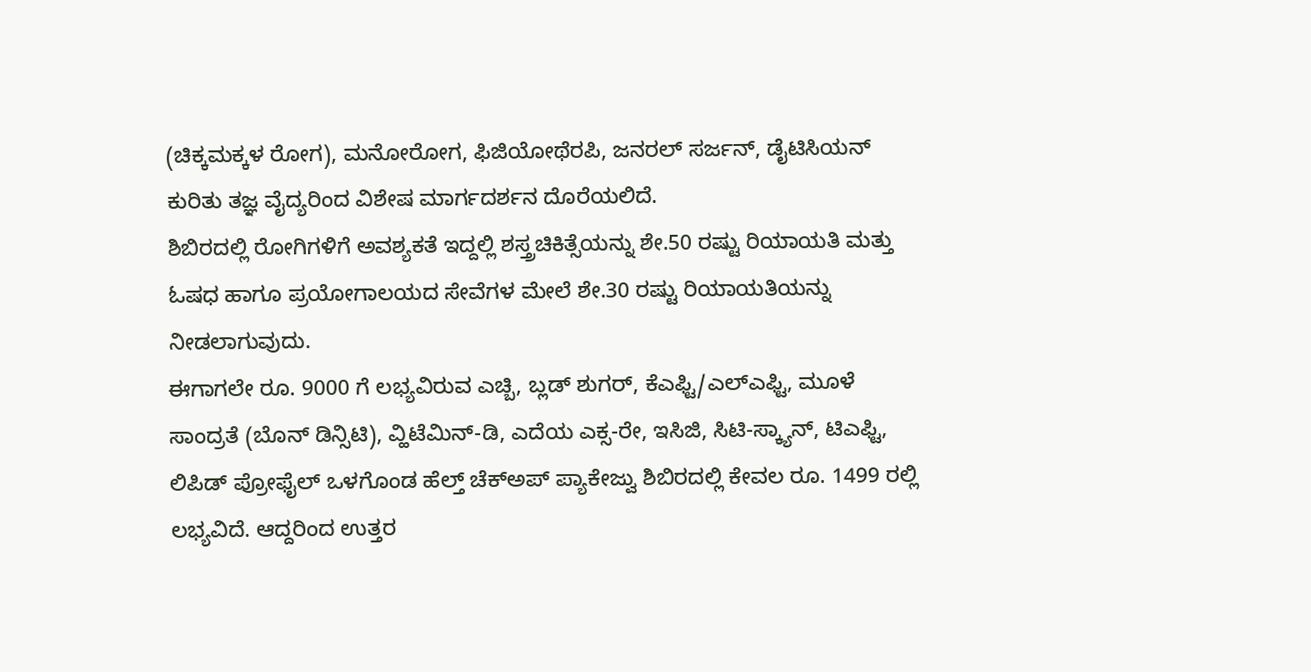(ಚಿಕ್ಕಮಕ್ಕಳ ರೋಗ), ಮನೋರೋಗ, ಫಿಜಿಯೋಥೆರಪಿ, ಜನರಲ್ ಸರ್ಜನ್, ಡೈಟಿಸಿಯನ್ ಕುರಿತು ತಜ್ಞ ವೈದ್ಯರಿಂದ ವಿಶೇಷ ಮಾರ್ಗದರ್ಶನ ದೊರೆಯಲಿದೆ.
ಶಿಬಿರದಲ್ಲಿ ರೋಗಿಗಳಿಗೆ ಅವಶ್ಯಕತೆ ಇದ್ದಲ್ಲಿ ಶಸ್ತ್ರಚಿಕಿತ್ಸೆಯನ್ನು ಶೇ.50 ರಷ್ಟು ರಿಯಾಯತಿ ಮತ್ತು ಓಷಧ ಹಾಗೂ ಪ್ರಯೋಗಾಲಯದ ಸೇವೆಗಳ ಮೇಲೆ ಶೇ.30 ರಷ್ಟು ರಿಯಾಯತಿಯನ್ನು ನೀಡಲಾಗುವುದು.
ಈಗಾಗಲೇ ರೂ. 9000 ಗೆ ಲಭ್ಯವಿರುವ ಎಚ್ಬಿ, ಬ್ಲಡ್ ಶುಗರ್, ಕೆಎಫ್ಟಿ/ಎಲ್ಎಫ್ಟಿ, ಮೂಳೆ ಸಾಂದ್ರತೆ (ಬೊನ್ ಡಿನ್ಸಿಟಿ), ವ್ಹಿಟೆಮಿನ್-ಡಿ, ಎದೆಯ ಎಕ್ಸ-ರೇ, ಇಸಿಜಿ, ಸಿಟಿ-ಸ್ಕ್ಯಾನ್, ಟಿಎಫ್ಟಿ, ಲಿಪಿಡ್ ಪ್ರೋಫೈಲ್ ಒಳಗೊಂಡ ಹೆಲ್ತ್ ಚೆಕ್ಅಪ್ ಪ್ಯಾಕೇಜ್ವು ಶಿಬಿರದಲ್ಲಿ ಕೇವಲ ರೂ. 1499 ರಲ್ಲಿ ಲಭ್ಯವಿದೆ. ಆದ್ದರಿಂದ ಉತ್ತರ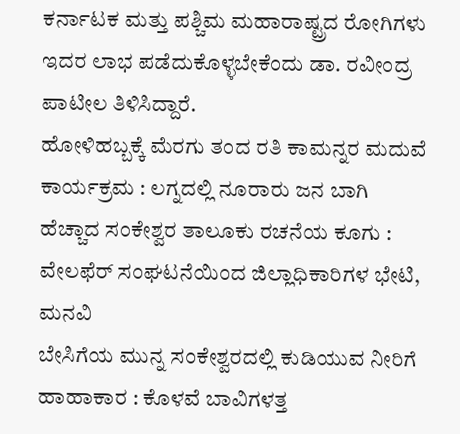ಕರ್ನಾಟಕ ಮತ್ತು ಪಶ್ಚಿಮ ಮಹಾರಾಷ್ಟ್ರದ ರೋಗಿಗಳು ಇದರ ಲಾಭ ಪಡೆದುಕೊಳ್ಳಬೇಕೆಂದು ಡಾ. ರವೀಂದ್ರ ಪಾಟೀಲ ತಿಳಿಸಿದ್ದಾರೆ.
ಹೋಳಿಹಬ್ಬಕ್ಕೆ ಮೆರಗು ತಂದ ರತಿ ಕಾಮನ್ನರ ಮದುವೆ ಕಾರ್ಯಕ್ರಮ : ಲಗ್ನದಲ್ಲಿ ನೂರಾರು ಜನ ಬಾಗಿ
ಹೆಚ್ಚಾದ ಸಂಕೇಶ್ವರ ತಾಲೂಕು ರಚನೆಯ ಕೂಗು : ವೇಲಫೆರ್ ಸಂಘಟನೆಯಿಂದ ಜಿಲ್ಲಾಧಿಕಾರಿಗಳ ಭೇಟಿ, ಮನವಿ
ಬೇಸಿಗೆಯ ಮುನ್ನ ಸಂಕೇಶ್ವರದಲ್ಲಿ ಕುಡಿಯುವ ನೀರಿಗೆ ಹಾಹಾಕಾರ : ಕೊಳವೆ ಬಾವಿಗಳತ್ತ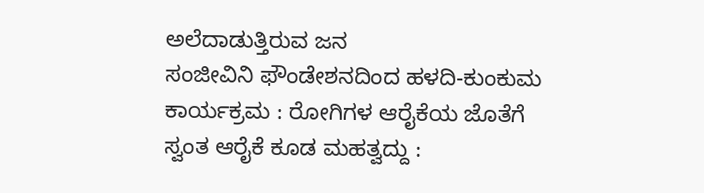ಅಲೆದಾಡುತ್ತಿರುವ ಜನ
ಸಂಜೀವಿನಿ ಫೌಂಡೇಶನದಿಂದ ಹಳದಿ-ಕುಂಕುಮ ಕಾರ್ಯಕ್ರಮ : ರೋಗಿಗಳ ಆರೈಕೆಯ ಜೊತೆಗೆ ಸ್ವಂತ ಆರೈಕೆ ಕೂಡ ಮಹತ್ವದ್ದು :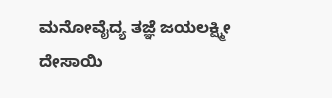ಮನೋವೈದ್ಯ ತಜ್ಞೆ ಜಯಲಕ್ಷ್ಮೀ ದೇಸಾಯಿ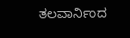ತಲವಾರ್ನಿಂದ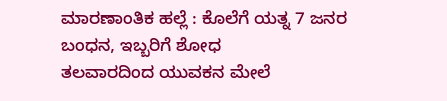ಮಾರಣಾಂತಿಕ ಹಲ್ಲೆ : ಕೊಲೆಗೆ ಯತ್ನ 7 ಜನರ ಬಂಧನ, ಇಬ್ಬರಿಗೆ ಶೋಧ
ತಲವಾರದಿಂದ ಯುವಕನ ಮೇಲೆ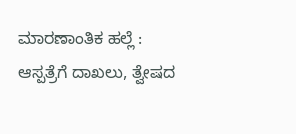ಮಾರಣಾಂತಿಕ ಹಲ್ಲೆ : ಆಸ್ಪತ್ರೆಗೆ ದಾಖಲು, ತ್ವೇಷದ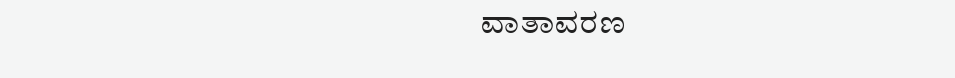ವಾತಾವರಣ